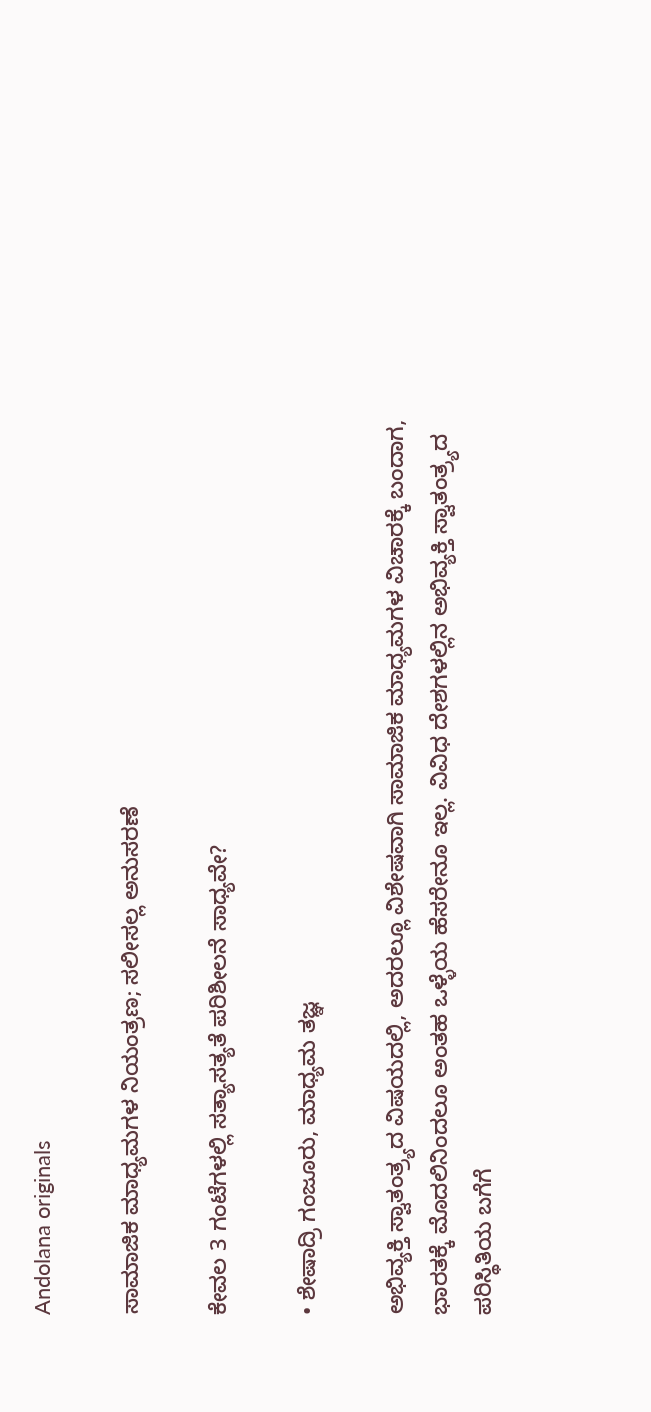Andolana originals

ಸಾಮಾಜಿಕ ಮಾಧ್ಯಮಗಳ ನಿಯಂತ್ರಣ; ಸಲೀಸಲ್ಲ ಅನುಸರಣೆ

ಕೇವಲ 3 ಗಂಟೆಗಳಲ್ಲಿ ಸತ್ಯಾಸತ್ಯತೆ ಪರಿಶೀಲನೆ ಸಾಧ್ಯವೇ?

• ಶೇಷಾದ್ರಿ ಗಂಜೂರು, ಮಾಧ್ಯಮ ತಜ್ಞ

ಅಭಿವ್ಯಕ್ತಿ ಸ್ವಾತಂತ್ರ್ಯದ ವಿಷಯದಲ್ಲಿ, ಅದರಲ್ಲೂ ವಿಶೇಷವಾಗಿ ಸಾಮಾಜಿಕ ಮಾಧ್ಯಮಗಳ ವಿಚಾರಕ್ಕೆ ಬಂದಾಗ, ಭಾರತಕ್ಕೆ ಮೊದಲಿನಿಂದಲೂ ಅಂತಹ ಒಳ್ಳೆಯ ಹೆಸರೇನೂ ಇಲ್ಲ. ವಿವಿಧ ದೇಶಗಳಲ್ಲಿನ ಅಭಿವ್ಯಕ್ತಿ ಸ್ವಾತಂತ್ರ್ಯದ ಪರಿಸ್ಥಿತಿಯ ಬಗೆಗೆ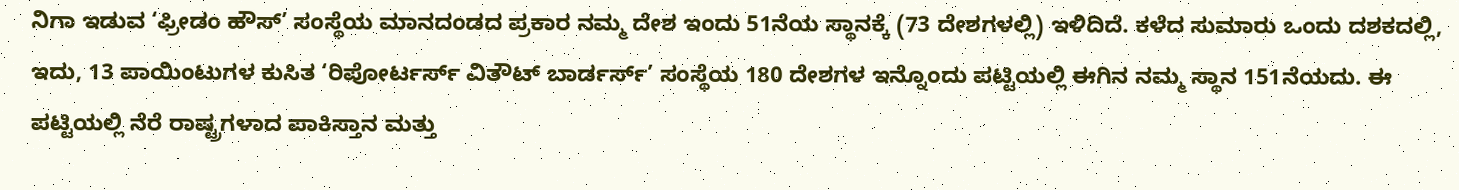ನಿಗಾ ಇಡುವ ‘ಫ್ರೀಡಂ ಹೌಸ್’ ಸಂಸ್ಥೆಯ ಮಾನದಂಡದ ಪ್ರಕಾರ ನಮ್ಮ ದೇಶ ಇಂದು 51ನೆಯ ಸ್ಥಾನಕ್ಕೆ (73 ದೇಶಗಳಲ್ಲಿ) ಇಳಿದಿದೆ. ಕಳೆದ ಸುಮಾರು ಒಂದು ದಶಕದಲ್ಲಿ, ಇದು, 13 ಪಾಯಿಂಟುಗಳ ಕುಸಿತ ‘ರಿಪೋರ್ಟರ್ಸ್ ವಿತೌಟ್ ಬಾರ್ಡರ್ಸ್’ ಸಂಸ್ಥೆಯ 180 ದೇಶಗಳ ಇನ್ನೊಂದು ಪಟ್ಟಿಯಲ್ಲಿ ಈಗಿನ ನಮ್ಮ ಸ್ಥಾನ 151ನೆಯದು. ಈ ಪಟ್ಟಿಯಲ್ಲಿ ನೆರೆ ರಾಷ್ಟ್ರಗಳಾದ ಪಾಕಿಸ್ತಾನ ಮತ್ತು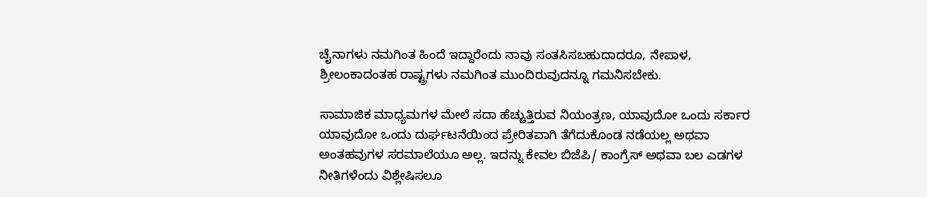ಚೈನಾಗಳು ನಮಗಿಂತ ಹಿಂದೆ ಇದ್ದಾರೆಂದು ನಾವು ಸಂತಸಿಸಬಹುದಾದರೂ, ನೇಪಾಳ, ಶ್ರೀಲಂಕಾದಂತಹ ರಾಷ್ಟ್ರಗಳು ನಮಗಿಂತ ಮುಂದಿರುವುದನ್ನೂ ಗಮನಿಸಬೇಕು.

ಸಾಮಾಜಿಕ ಮಾಧ್ಯಮಗಳ ಮೇಲೆ ಸದಾ ಹೆಚ್ಚುತ್ತಿರುವ ನಿಯಂತ್ರಣ, ಯಾವುದೋ ಒಂದು ಸರ್ಕಾರ ಯಾವುದೋ ಒಂದು ದುರ್ಘಟನೆಯಿಂದ ಪ್ರೇರಿತವಾಗಿ ತೆಗೆದುಕೊಂಡ ನಡೆಯಲ್ಲ ಅಥವಾ ಅಂತಹವುಗಳ ಸರಮಾಲೆಯೂ ಅಲ್ಲ. ಇದನ್ನು ಕೇವಲ ಬಿಜೆಪಿ/ ಕಾಂಗ್ರೆಸ್ ಅಥವಾ ಬಲ ಎಡಗಳ ನೀತಿಗಳೆಂದು ವಿಶ್ಲೇಷಿಸಲೂ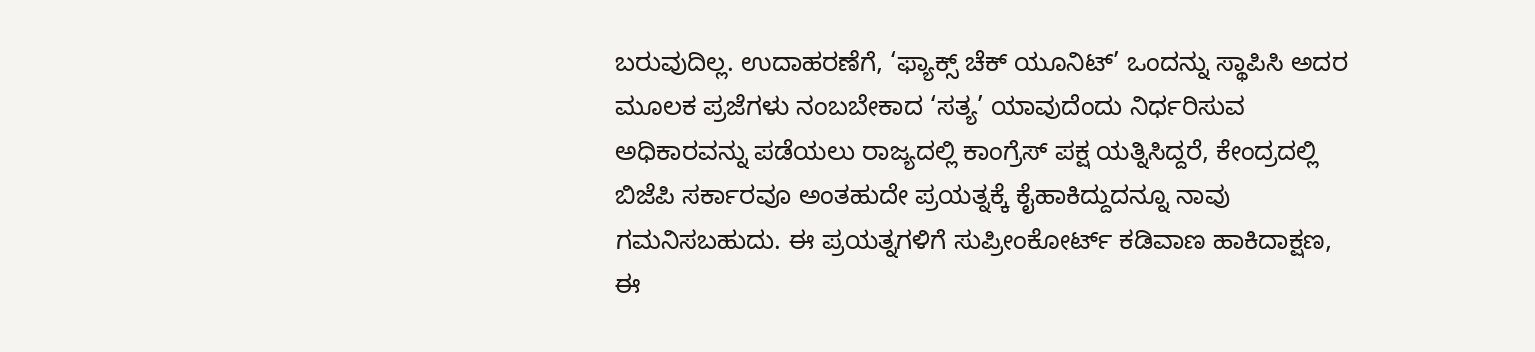ಬರುವುದಿಲ್ಲ. ಉದಾಹರಣೆಗೆ, ‘ಫ್ಯಾಕ್ಸ್ ಚೆಕ್ ಯೂನಿಟ್’ ಒಂದನ್ನು ಸ್ಥಾಪಿಸಿ ಅದರ ಮೂಲಕ ಪ್ರಜೆಗಳು ನಂಬಬೇಕಾದ ‘ಸತ್ಯ’ ಯಾವುದೆಂದು ನಿರ್ಧರಿಸುವ ಅಧಿಕಾರವನ್ನು ಪಡೆಯಲು ರಾಜ್ಯದಲ್ಲಿ ಕಾಂಗ್ರೆಸ್ ಪಕ್ಷ ಯತ್ನಿಸಿದ್ದರೆ, ಕೇಂದ್ರದಲ್ಲಿ ಬಿಜೆಪಿ ಸರ್ಕಾರವೂ ಅಂತಹುದೇ ಪ್ರಯತ್ನಕ್ಕೆ ಕೈಹಾಕಿದ್ದುದನ್ನೂ ನಾವು ಗಮನಿಸಬಹುದು. ಈ ಪ್ರಯತ್ನಗಳಿಗೆ ಸುಪ್ರೀಂಕೋರ್ಟ್‌ ಕಡಿವಾಣ ಹಾಕಿದಾಕ್ಷಣ, ಈ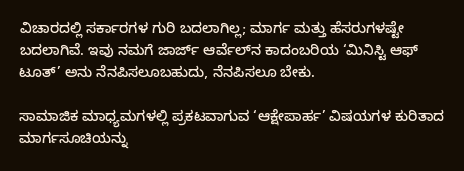ವಿಚಾರದಲ್ಲಿ ಸರ್ಕಾರಗಳ ಗುರಿ ಬದಲಾಗಿಲ್ಲ; ಮಾರ್ಗ ಮತ್ತು ಹೆಸರುಗಳಷ್ಟೇ ಬದಲಾಗಿವೆ. ಇವು ನಮಗೆ ಜಾರ್ಜ್ ಆರ್ವೆಲ್‌ನ ಕಾದಂಬರಿಯ ‘ಮಿನಿಸ್ಟಿ ಆಫ್ ಟೂತ್’ ಅನು ನೆನಪಿಸಲೂಬಹುದು, ನೆನಪಿಸಲೂ ಬೇಕು.

ಸಾಮಾಜಿಕ ಮಾಧ್ಯಮಗಳಲ್ಲಿ ಪ್ರಕಟವಾಗುವ ‘ಆಕ್ಷೇಪಾರ್ಹ’ ವಿಷಯಗಳ ಕುರಿತಾದ ಮಾರ್ಗಸೂಚಿಯನ್ನು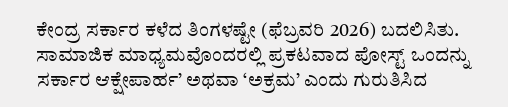ಕೇಂದ್ರ ಸರ್ಕಾರ ಕಳೆದ ತಿಂಗಳಷ್ಟೇ (ಫೆಬ್ರವರಿ 2026) ಬದಲಿಸಿತು. ಸಾಮಾಜಿಕ ಮಾಧ್ಯಮವೊಂದರಲ್ಲಿ ಪ್ರಕಟವಾದ ಪೋಸ್ಟ್ ಒಂದನ್ನು ಸರ್ಕಾರ ಆಕ್ಷೇಪಾರ್ಹ’ ಅಥವಾ ‘ಅಕ್ರಮ’ ಎಂದು ಗುರುತಿಸಿದ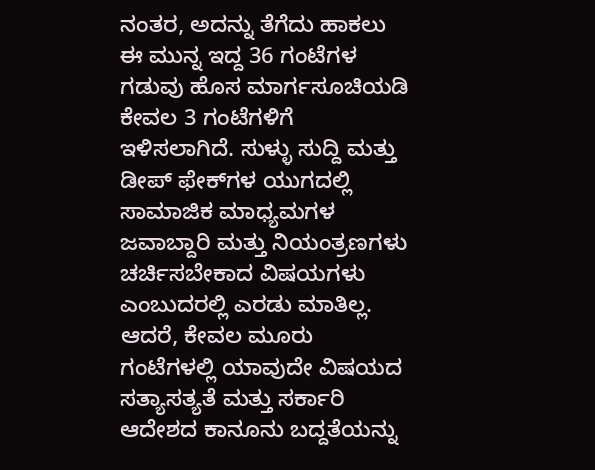ನಂತರ, ಅದನ್ನು ತೆಗೆದು ಹಾಕಲು ಈ ಮುನ್ನ ಇದ್ದ 36 ಗಂಟೆಗಳ ಗಡುವು ಹೊಸ ಮಾರ್ಗಸೂಚಿಯಡಿ ಕೇವಲ 3 ಗಂಟೆಗಳಿಗೆ ಇಳಿಸಲಾಗಿದೆ. ಸುಳ್ಳು ಸುದ್ದಿ ಮತ್ತು ಡೀಪ್ ಫೇಕ್‌ಗಳ ಯುಗದಲ್ಲಿ ಸಾಮಾಜಿಕ ಮಾಧ್ಯಮಗಳ ಜವಾಬ್ದಾರಿ ಮತ್ತು ನಿಯಂತ್ರಣಗಳು ಚರ್ಚಿಸಬೇಕಾದ ವಿಷಯಗಳು ಎಂಬುದರಲ್ಲಿ ಎರಡು ಮಾತಿಲ್ಲ. ಆದರೆ, ಕೇವಲ ಮೂರು ಗಂಟೆಗಳಲ್ಲಿ ಯಾವುದೇ ವಿಷಯದ ಸತ್ಯಾಸತ್ಯತೆ ಮತ್ತು ಸರ್ಕಾರಿ ಆದೇಶದ ಕಾನೂನು ಬದ್ದತೆಯನ್ನು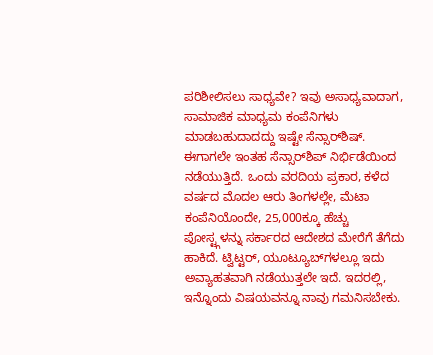ಪರಿಶೀಲಿಸಲು ಸಾಧ್ಯವೇ? ಇವು ಅಸಾಧ್ಯವಾದಾಗ, ಸಾಮಾಜಿಕ ಮಾಧ್ಯಮ ಕಂಪೆನಿಗಳು ಮಾಡಬಹುದಾದದ್ದು ಇಷ್ಟೇ ಸೆನ್ಸಾರ್‌ಶಿಷ್. ಈಗಾಗಲೇ ಇಂತಹ ಸೆನ್ಸಾರ್‌ಶಿಪ್ ನಿರ್ಭಿಡೆಯಿಂದ ನಡೆಯುತ್ತಿದೆ. ಒಂದು ವರದಿಯ ಪ್ರಕಾರ, ಕಳೆದ ವರ್ಷದ ಮೊದಲ ಆರು ತಿಂಗಳಲ್ಲೇ, ಮೆಟಾ ಕಂಪೆನಿಯೊಂದೇ, 25,000ಕ್ಕೂ ಹೆಚ್ಚು ಪೋಸ್ಟ್ಗಳನ್ನು ಸರ್ಕಾರದ ಆದೇಶದ ಮೇರೆಗೆ ತೆಗೆದು ಹಾಕಿದೆ. ಟ್ವಿಟ್ಟರ್, ಯೂಟ್ಯೂಬ್‌ಗಳಲ್ಲೂ ಇದು ಅವ್ಯಾಹತವಾಗಿ ನಡೆಯುತ್ತಲೇ ಇದೆ. ಇದರಲ್ಲಿ, ಇನ್ನೊಂದು ವಿಷಯವನ್ನೂ ನಾವು ಗಮನಿಸಬೇಕು.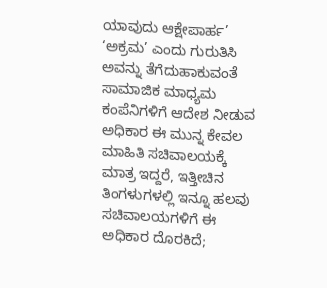ಯಾವುದು ಆಕ್ಷೇಪಾರ್ಹ’ ‘ಅಕ್ರಮ’ ಎಂದು ಗುರುತಿಸಿ ಅವನ್ನು ತೆಗೆದುಹಾಕುವಂತೆ ಸಾಮಾಜಿಕ ಮಾಧ್ಯಮ ಕಂಪೆನಿಗಳಿಗೆ ಆದೇಶ ನೀಡುವ ಅಧಿಕಾರ ಈ ಮುನ್ನ ಕೇವಲ ಮಾಹಿತಿ ಸಚಿವಾಲಯಕ್ಕೆ ಮಾತ್ರ ಇದ್ದರೆ, ಇತ್ತೀಚಿನ ತಿಂಗಳುಗಳಲ್ಲಿ ಇನ್ನೂ ಹಲವು ಸಚಿವಾಲಯಗಳಿಗೆ ಈ ಅಧಿಕಾರ ದೊರಕಿದೆ;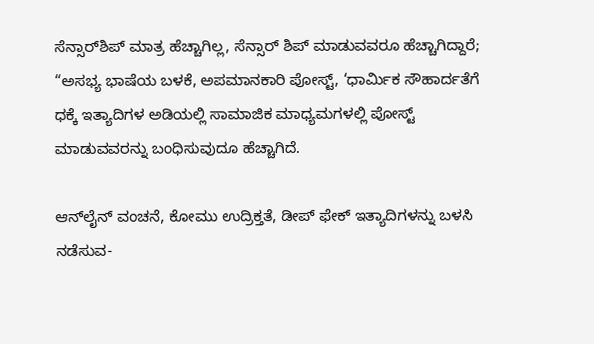ಸೆನ್ಸಾರ್‌ಶಿಪ್ ಮಾತ್ರ ಹೆಚ್ಚಾಗಿಲ್ಲ, ಸೆನ್ಸಾರ್‌ ಶಿಪ್ ಮಾಡುವವರೂ ಹೆಚ್ಚಾಗಿದ್ದಾರೆ; “ಅಸಭ್ಯ ಭಾಷೆಯ ಬಳಕೆ, ಅಪಮಾನಕಾರಿ ಪೋಸ್ಟ್, ‘ಧಾರ್ಮಿಕ ಸೌಹಾರ್ದತೆಗೆ ಧಕ್ಕೆ ಇತ್ಯಾದಿಗಳ ಅಡಿಯಲ್ಲಿ ಸಾಮಾಜಿಕ ಮಾಧ್ಯಮಗಳಲ್ಲಿ ಪೋಸ್ಟ್ ಮಾಡುವವರನ್ನು ಬಂಧಿಸುವುದೂ ಹೆಚ್ಚಾಗಿದೆ.

ಆನ್‌ಲೈನ್‌ ವಂಚನೆ, ಕೋಮು ಉದ್ರಿಕ್ತತೆ, ಡೀಪ್ ಫೇಕ್ ಇತ್ಯಾದಿಗಳನ್ನು ಬಳಸಿ ನಡೆಸುವ-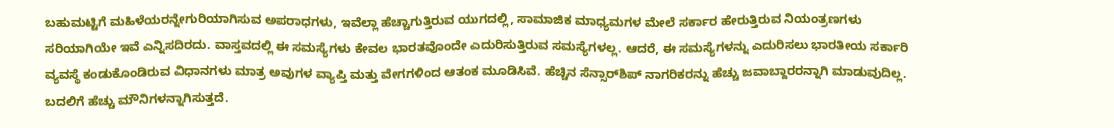ಬಹುಮಟ್ಟಿಗೆ ಮಹಿಳೆಯರನ್ನೇಗುರಿಯಾಗಿಸುವ ಅಪರಾಧಗಳು, ಇವೆಲ್ಲಾ ಹೆಚ್ಚಾಗುತ್ತಿರುವ ಯುಗದಲ್ಲಿ, ಸಾಮಾಜಿಕ ಮಾಧ್ಯಮಗಳ ಮೇಲೆ ಸರ್ಕಾರ ಹೇರುತ್ತಿರುವ ನಿಯಂತ್ರಣಗಳು ಸರಿಯಾಗಿಯೇ ಇವೆ ಎನ್ನಿಸದಿರದು. ವಾಸ್ತವದಲ್ಲಿ ಈ ಸಮಸ್ಯೆಗಳು ಕೇವಲ ಭಾರತವೊಂದೇ ಎದುರಿಸುತ್ತಿರುವ ಸಮಸ್ಯೆಗಳಲ್ಲ. ಆದರೆ, ಈ ಸಮಸ್ಯೆಗಳನ್ನು ಎದುರಿಸಲು ಭಾರತೀಯ ಸರ್ಕಾರಿ ವ್ಯವಸ್ಥೆ ಕಂಡುಕೊಂಡಿರುವ ವಿಧಾನಗಳು ಮಾತ್ರ ಅವುಗಳ ವ್ಯಾಪ್ತಿ ಮತ್ತು ವೇಗಗಳಿಂದ ಆತಂಕ ಮೂಡಿಸಿವೆ. ಹೆಚ್ಚಿನ ಸೆನ್ಸಾರ್‌ಶಿಪ್ ನಾಗರಿಕರನ್ನು ಹೆಚ್ಚು ಜವಾಬ್ದಾರರನ್ನಾಗಿ ಮಾಡುವುದಿಲ್ಲ. ಬದಲಿಗೆ ಹೆಚ್ಚು ಮೌನಿಗಳನ್ನಾಗಿಸುತ್ತದೆ.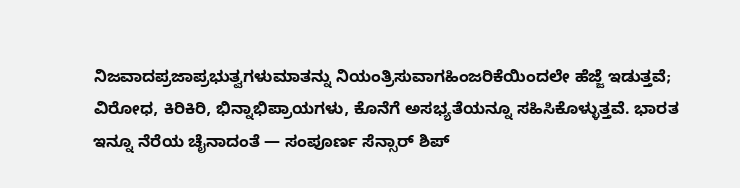ನಿಜವಾದಪ್ರಜಾಪ್ರಭುತ್ವಗಳುಮಾತನ್ನು ನಿಯಂತ್ರಿಸುವಾಗಹಿಂಜರಿಕೆಯಿಂದಲೇ ಹೆಜ್ಜೆ ಇಡುತ್ತವೆ; ವಿರೋಧ, ಕಿರಿಕಿರಿ, ಭಿನ್ನಾಭಿಪ್ರಾಯಗಳು, ಕೊನೆಗೆ ಅಸಭ್ಯತೆಯನ್ನೂ ಸಹಿಸಿಕೊಳ್ಳುತ್ತವೆ. ಭಾರತ ಇನ್ನೂ ನೆರೆಯ ಚೈನಾದಂತೆ — ಸಂಪೂರ್ಣ ಸೆನ್ಸಾರ್ ಶಿಪ್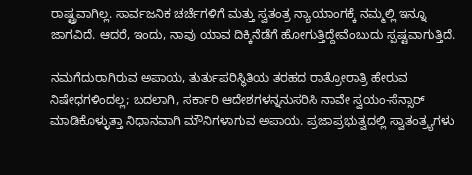ರಾಷ್ಟ್ರವಾಗಿಲ್ಲ. ಸಾರ್ವಜನಿಕ ಚರ್ಚೆಗಳಿಗೆ ಮತ್ತು ಸ್ವತಂತ್ರ ನ್ಯಾಯಾಂಗಕ್ಕೆ ನಮ್ಮಲ್ಲಿ ಇನ್ನೂ ಜಾಗವಿದೆ. ಆದರೆ, ಇಂದು, ನಾವು ಯಾವ ದಿಕ್ಕಿನೆಡೆಗೆ ಹೋಗುತ್ತಿದ್ದೇವೆಂಬುದು ಸ್ಪಷ್ಟವಾಗುತ್ತಿದೆ.

ನಮಗೆದುರಾಗಿರುವ ಅಪಾಯ, ತುರ್ತುಪರಿಸ್ಥಿತಿಯ ತರಹದ ರಾತ್ರೋರಾತ್ರಿ ಹೇರುವ ನಿಷೇಧಗಳಿಂದಲ್ಲ; ಬದಲಾಗಿ, ಸರ್ಕಾರಿ ಆದೇಶಗಳನ್ನನುಸರಿಸಿ ನಾವೇ ಸ್ವಯಂ-ಸೆನ್ಸಾರ್ ಮಾಡಿಕೊಳ್ಳುತ್ತಾ ನಿಧಾನವಾಗಿ ಮೌನಿಗಳಾಗುವ ಅಪಾಯ. ಪ್ರಜಾಪ್ರಭುತ್ವದಲ್ಲಿ ಸ್ವಾತಂತ್ರ್ಯಗಳು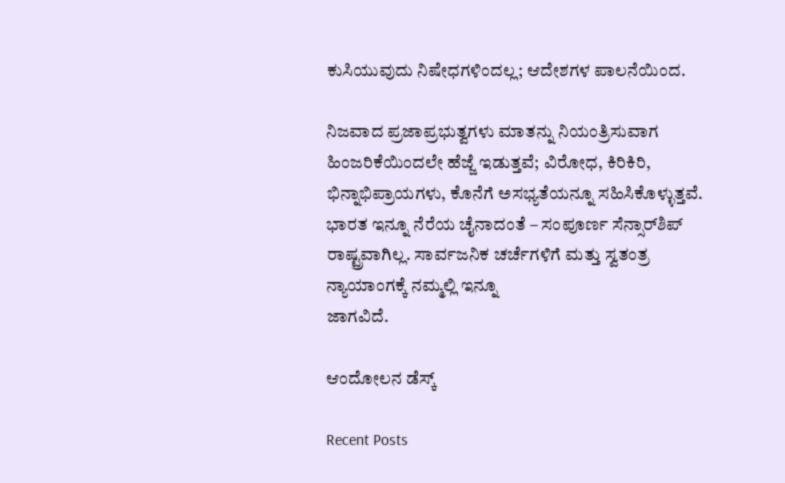ಕುಸಿಯುವುದು ನಿಷೇಧಗಳಿಂದಲ್ಲ; ಆದೇಶಗಳ ಪಾಲನೆಯಿಂದ.

ನಿಜವಾದ ಪ್ರಜಾಪ್ರಭುತ್ವಗಳು ಮಾತನ್ನು ನಿಯಂತ್ರಿಸುವಾಗ ಹಿಂಜರಿಕೆಯಿಂದಲೇ ಹೆಜ್ಜೆ ಇಡುತ್ತವೆ; ವಿರೋಧ, ಕಿರಿಕಿರಿ, ಭಿನ್ನಾಭಿಪ್ರಾಯಗಳು, ಕೊನೆಗೆ ಅಸಭ್ಯತೆಯನ್ನೂ ಸಹಿಸಿಕೊಳ್ಳುತ್ತವೆ. ಭಾರತ ಇನ್ನೂ ನೆರೆಯ ಚೈನಾದಂತೆ – ಸಂಪೂರ್ಣ ಸೆನ್ಸಾರ್‌ಶಿಪ್ ರಾಷ್ಟ್ರವಾಗಿಲ್ಲ. ಸಾರ್ವಜನಿಕ ಚರ್ಚೆಗಳಿಗೆ ಮತ್ತು ಸ್ವತಂತ್ರ ನ್ಯಾಯಾಂಗಕ್ಕೆ ನಮ್ಮಲ್ಲಿ ಇನ್ನೂ
ಜಾಗವಿದೆ.

ಆಂದೋಲನ ಡೆಸ್ಕ್

Recent Posts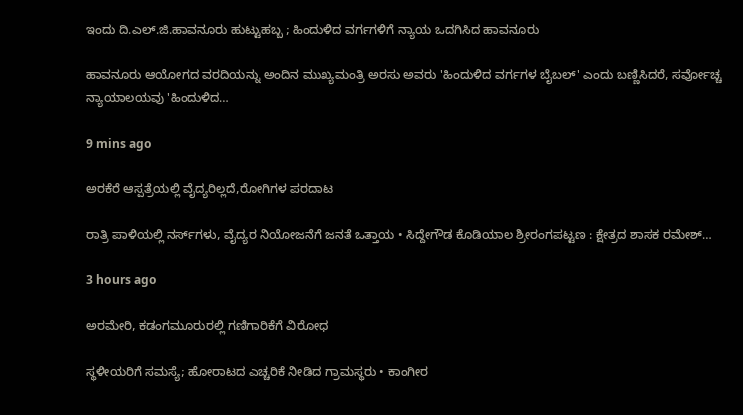ಇಂದು ದಿ.ಎಲ್.ಜಿ.ಹಾವನೂರು ಹುಟ್ಟುಹಬ್ಬ ; ಹಿಂದುಳಿದ ವರ್ಗಗಳಿಗೆ ನ್ಯಾಯ ಒದಗಿಸಿದ ಹಾವನೂರು

ಹಾವನೂರು ಆಯೋಗದ ವರದಿಯನ್ನು ಅಂದಿನ ಮುಖ್ಯಮಂತ್ರಿ ಅರಸು ಅವರು 'ಹಿಂದುಳಿದ ವರ್ಗಗಳ ಬೈಬಲ್' ಎಂದು ಬಣ್ಣಿಸಿದರೆ, ಸರ್ವೋಚ್ಚ ನ್ಯಾಯಾಲಯವು 'ಹಿಂದುಳಿದ…

9 mins ago

ಅರಕೆರೆ ಆಸ್ಪತ್ರೆಯಲ್ಲಿ ವೈದ್ಯರಿಲ್ಲದೆ,ರೋಗಿಗಳ ಪರದಾಟ

ರಾತ್ರಿ ಪಾಳಿಯಲ್ಲಿ ನರ್ಸ್‌ಗಳು, ವೈದ್ಯರ ನಿಯೋಜನೆಗೆ ಜನತೆ ಒತ್ತಾಯ • ಸಿದ್ದೇಗೌಡ ಕೊಡಿಯಾಲ ಶ್ರೀರಂಗಪಟ್ಟಣ : ಕ್ಷೇತ್ರದ ಶಾಸಕ ರಮೇಶ್…

3 hours ago

ಅರಮೇರಿ, ಕಡಂಗಮೂರುರಲ್ಲಿ ಗಣಿಗಾರಿಕೆಗೆ ವಿರೋಧ

ಸ್ಥಳೀಯರಿಗೆ ಸಮಸ್ಯೆ; ಹೋರಾಟದ ಎಚ್ಚರಿಕೆ ನೀಡಿದ ಗ್ರಾಮಸ್ಥರು • ಕಾಂಗೀರ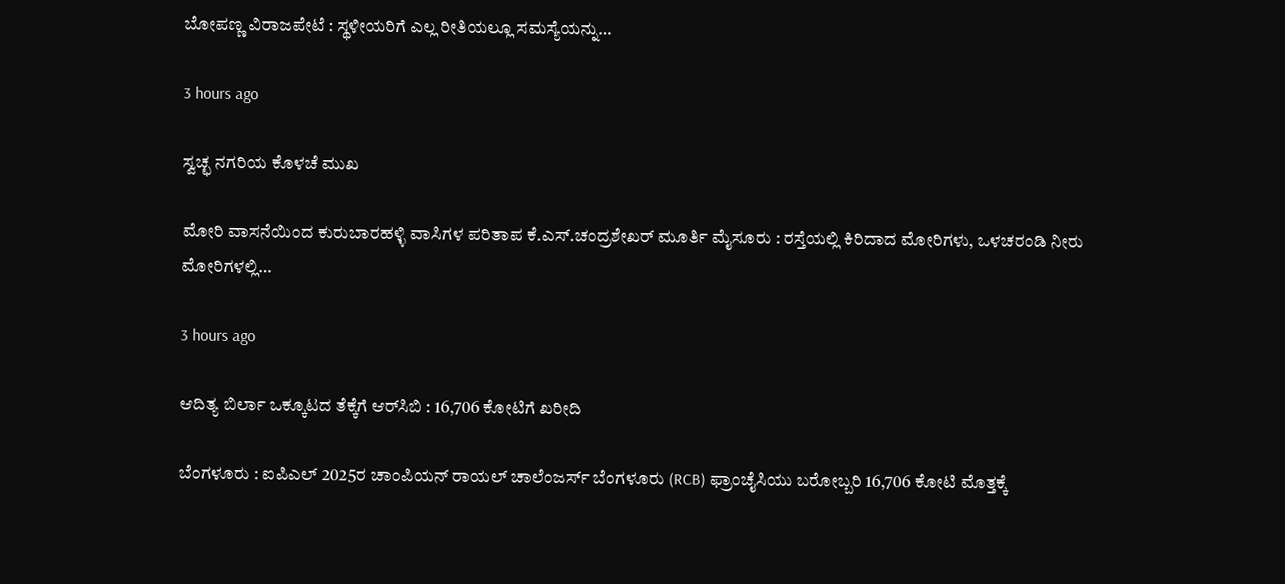ಬೋಪಣ್ಣ ವಿರಾಜಪೇಟೆ : ಸ್ಥಳೀಯರಿಗೆ ಎಲ್ಲ ರೀತಿಯಲ್ಲೂ ಸಮಸ್ಯೆಯನ್ನು…

3 hours ago

ಸ್ವಚ್ಛ ನಗರಿಯ ಕೊಳಚೆ ಮುಖ

ಮೋರಿ ವಾಸನೆಯಿಂದ ಕುರುಬಾರಹಳ್ಳಿ ವಾಸಿಗಳ ಪರಿತಾಪ ಕೆ.ಎಸ್.ಚಂದ್ರಶೇಖರ್ ಮೂರ್ತಿ ಮೈಸೂರು : ರಸ್ತೆಯಲ್ಲಿ ಕಿರಿದಾದ ಮೋರಿಗಳು, ಒಳಚರಂಡಿ ನೀರು ಮೋರಿಗಳಲ್ಲಿ…

3 hours ago

ಆದಿತ್ಯ ಬಿರ್ಲಾ ಒಕ್ಕೂಟದ ತೆಕ್ಕೆಗೆ ಆರ್‌ಸಿಬಿ : 16,706 ಕೋಟಿಗೆ ಖರೀದಿ

ಬೆಂಗಳೂರು : ಐಪಿಎಲ್ 2025ರ ಚಾಂಪಿಯನ್ ರಾಯಲ್ ಚಾಲೆಂಜರ್ಸ್ ಬೆಂಗಳೂರು (RCB) ಫ್ರಾಂಚೈಸಿಯು ಬರೋಬ್ಬರಿ 16,706 ಕೋಟಿ ಮೊತ್ತಕ್ಕೆ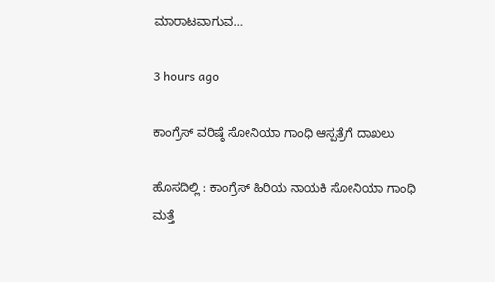ಮಾರಾಟವಾಗುವ…

3 hours ago

ಕಾಂಗ್ರೆಸ್‌ ವರಿಷ್ಠೆ ಸೋನಿಯಾ ಗಾಂಧಿ ಆಸ್ಪತ್ರೆಗೆ ದಾಖಲು

ಹೊಸದಿಲ್ಲಿ : ಕಾಂಗ್ರೆಸ್ ಹಿರಿಯ ನಾಯಕಿ ಸೋನಿಯಾ ಗಾಂಧಿ ಮತ್ತೆ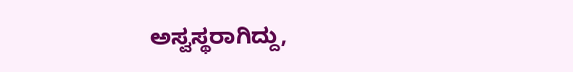ಅಸ್ವಸ್ಥರಾಗಿದ್ದು,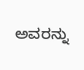ಅವರನ್ನು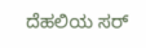ದೆಹಲಿಯ ಸರ್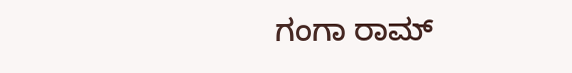ಗಂಗಾ ರಾಮ್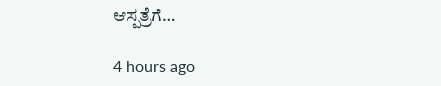ಆಸ್ಪತ್ರೆಗೆ…

4 hours ago